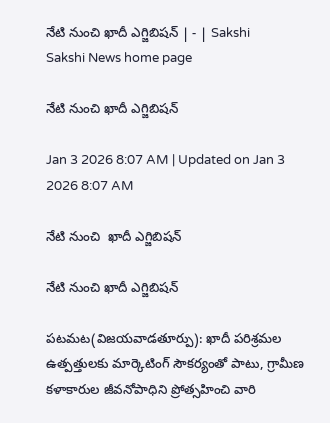నేటి నుంచి ఖాదీ ఎగ్జిబిషన్‌ | - | Sakshi
Sakshi News home page

నేటి నుంచి ఖాదీ ఎగ్జిబిషన్‌

Jan 3 2026 8:07 AM | Updated on Jan 3 2026 8:07 AM

నేటి నుంచి  ఖాదీ ఎగ్జిబిషన్‌

నేటి నుంచి ఖాదీ ఎగ్జిబిషన్‌

పటమట(విజయవాడతూర్పు): ఖాదీ పరిశ్రమల ఉత్పత్తులకు మార్కెటింగ్‌ సౌకర్యంతో పాటు, గ్రామీణ కళాకారుల జీవనోపాధిని ప్రోత్సహించి వారి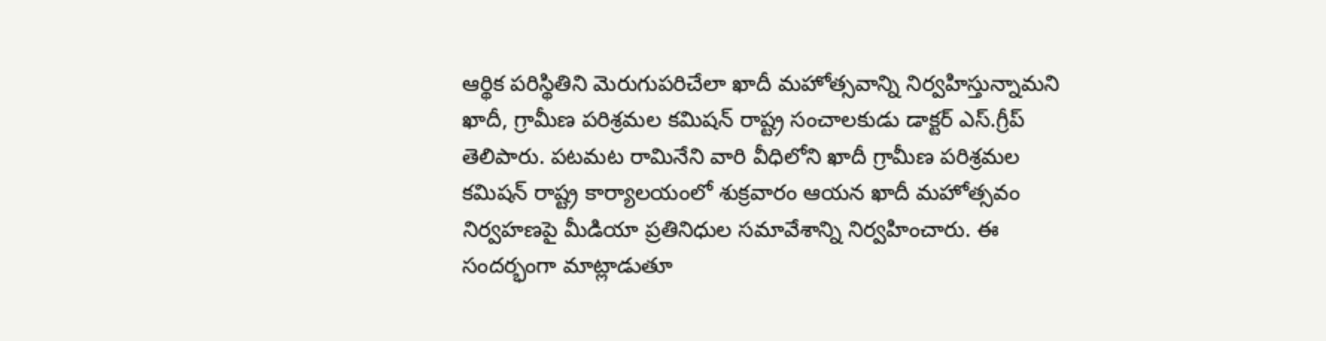ఆర్థిక పరిస్థితిని మెరుగుపరిచేలా ఖాదీ మహోత్సవాన్ని నిర్వహిస్తున్నామని ఖాదీ, గ్రామీణ పరిశ్రమల కమిషన్‌ రాష్ట్ర సంచాలకుడు డాక్టర్‌ ఎస్‌.గ్రీప్‌ తెలిపారు. పటమట రామినేని వారి వీధిలోని ఖాదీ గ్రామీణ పరిశ్రమల కమిషన్‌ రాష్ట్ర కార్యాలయంలో శుక్రవారం ఆయన ఖాదీ మహోత్సవం నిర్వహణపై మీడియా ప్రతినిధుల సమావేశాన్ని నిర్వహించారు. ఈ సందర్భంగా మాట్లాడుతూ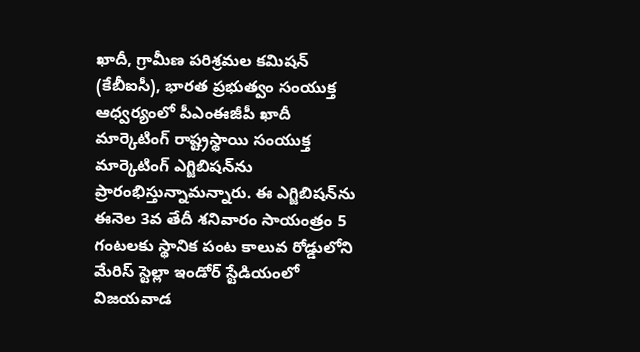ఖాదీ, గ్రామీణ పరిశ్రమల కమిషన్‌ (కేబీఐసీ), భారత ప్రభుత్వం సంయుక్త ఆధ్వర్యంలో పీఎంఈజీపీ ఖాదీ మార్కెటింగ్‌ రాష్ట్రస్థాయి సంయుక్త మార్కెటింగ్‌ ఎగ్జిబిషన్‌ను ప్రారంభిస్తున్నామన్నారు. ఈ ఎగ్జిబిషన్‌ను ఈనెల 3వ తేదీ శనివారం సాయంత్రం 5 గంటలకు స్థానిక పంట కాలువ రోడ్డులోని మేరిస్‌ స్టెల్లా ఇండోర్‌ స్టేడియంలో విజయవాడ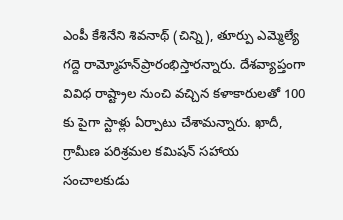ఎంపీ కేశినేని శివనాథ్‌ (చిన్ని), తూర్పు ఎమ్మెల్యే గద్దె రామ్మోహన్‌ప్రారంభిస్తారన్నారు. దేశవ్యాప్తంగా వివిధ రాష్ట్రాల నుంచి వచ్చిన కళాకారులతో 100 కు పైగా స్టాళ్లు ఏర్పాటు చేశామన్నారు. ఖాదీ, గ్రామీణ పరిశ్రమల కమిషన్‌ సహాయ సంచాలకుడు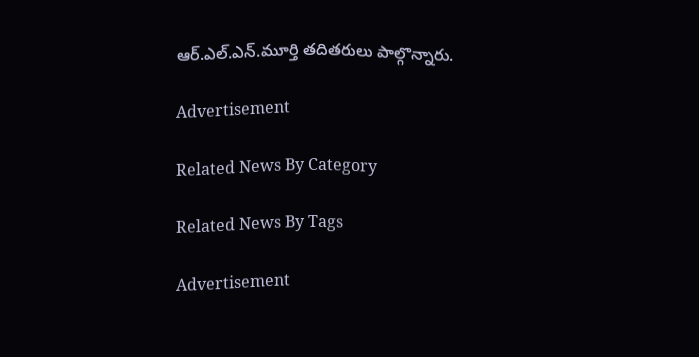ఆర్‌.ఎల్‌.ఎన్‌.మూర్తి తదితరులు పాల్గొన్నారు.

Advertisement

Related News By Category

Related News By Tags

Advertisement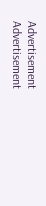Advertisement
Advertisement